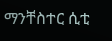ማንቸስተር ሲቲ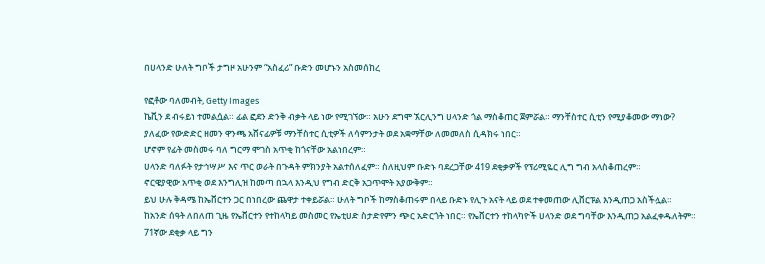በሀላንድ ሁለት ግቦች ታግዞ አሁንም “አስፈሪ” ቡድን መሆኑን አስመሰከረ

የፎቶው ባለመብት, Getty Images
ኬቪን ደ ብሩይነ ተመልሷል። ፊል ፎደን ድንቅ ብቃት ላይ ነው የሚገኘው። አሁን ደግሞ ኧርሊንግ ሀላንድ ጎል ማስቆጠር ጀምሯል። ማንቸስተር ሲቲን የሚያቆመው ማነው?
ያለፈው የውድድር ዘመን ዋንጫ አሸናፊዎቹ ማንቸስተር ሲቲዎች ለሳምንታት ወደ አቋማቸው ለመመለስ ሲዳክሩ ነበር።
ሆኖም የፊት መስመሩ ባለ ግርማ ሞገስ አጥቂ ከጎናቸው አልነበረም።
ሀላንድ ባለፉት የታኅሣሥ እና ጥር ወራት በጉዳት ምክንያት አልተሰለፈም። ስለዚህም ቡድኑ ባደረጋቸው 419 ደቂቃዎች የፕሪሚዬር ሊግ ግብ አላስቆጠረም።
ኖርዌያዊው አጥቂ ወደ እንግሊዝ ከመጣ በኋላ እንዲህ የግብ ድርቅ አጋጥሞት አያውቅም።
ይህ ሁሉ ቅዳሜ ከኤቨርተን ጋር በነበረው ጨዋታ ተቀይሯል። ሁለት ግቦች ከማስቆጠሩም በላይ ቡድኑ የሊጉ አናት ላይ ወደ ተቀመጠው ሊቨርፑል እንዲጠጋ አስችሏል።
ከአንድ ሰዓት ለበለጠ ጊዜ የኤቨርተን የተከላካይ መስመር የኤቲሀድ ስታድየምን ጭር አድርጎት ነበር። የኤቨርተን ተከላካዮች ሀላንድ ወደ ግባቸው እንዲጠጋ አልፈቀዱለትም።
71ኛው ደቂቃ ላይ ግን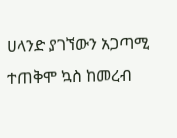ሀላንድ ያገኘውን አጋጣሚ ተጠቅሞ ኳስ ከመረብ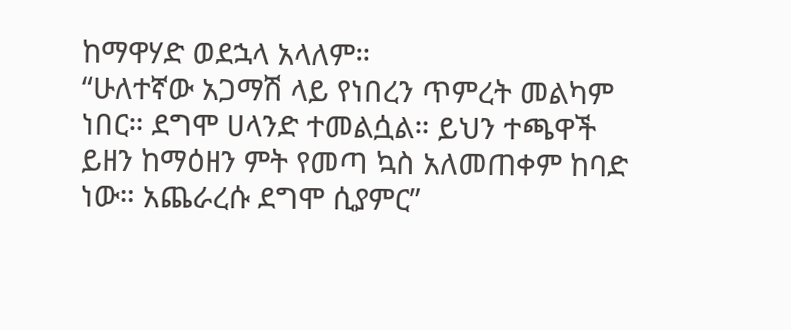ከማዋሃድ ወደኋላ አላለም።
“ሁለተኛው አጋማሽ ላይ የነበረን ጥምረት መልካም ነበር። ደግሞ ሀላንድ ተመልሷል። ይህን ተጫዋች ይዘን ከማዕዘን ምት የመጣ ኳስ አለመጠቀም ከባድ ነው። አጨራረሱ ደግሞ ሲያምር”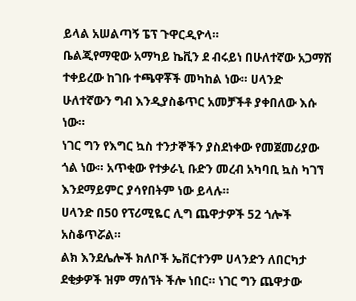ይላል አሠልጣኝ ፔፕ ጉዋርዲዮላ።
ቤልጂየማዊው አማካይ ኬቪን ደ ብሩይነ በሁለተኛው አጋማሽ ተቀይረው ከገቡ ተጫዋቾች መካከል ነው። ሀላንድ ሁለተኛውን ግብ እንዲያስቆጥር አመቻችቶ ያቀበለው እሱ ነው።
ነገር ግን የእግር ኳስ ተንታኞችን ያስደነቀው የመጀመሪያው ጎል ነው። አጥቂው የተቃራኒ ቡድን መረብ አካባቢ ኳስ ካገኘ እንደማይምር ያሳየበትም ነው ይላሉ።
ሀላንድ በ50 የፕሪሚዬር ሊግ ጨዋታዎች 52 ጎሎች አስቆጥሯል።
ልክ እንደሌሎች ክለቦች ኤቨርተንም ሀላንድን ለበርካታ ደቂቃዎች ዝም ማሰኘት ችሎ ነበር። ነገር ግን ጨዋታው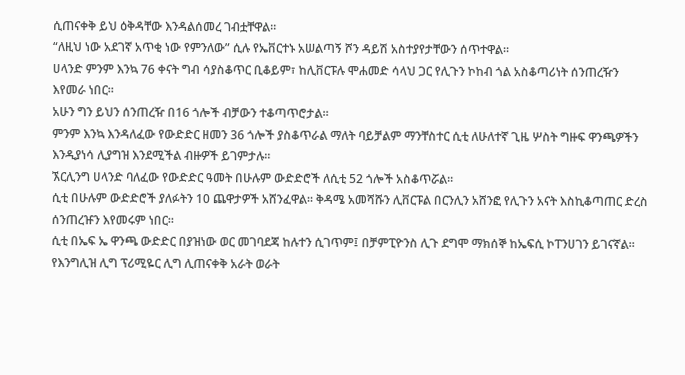ሲጠናቀቅ ይህ ዕቅዳቸው እንዳልሰመረ ገብቷቸዋል።
“ለዚህ ነው አደገኛ አጥቂ ነው የምንለው” ሲሉ የኤቨርተኑ አሠልጣኝ ሾን ዳይሽ አስተያየታቸውን ሰጥተዋል።
ሀላንድ ምንም እንኳ 76 ቀናት ግብ ሳያስቆጥር ቢቆይም፣ ከሊቨርፑሉ ሞሐመድ ሳላህ ጋር የሊጉን ኮከብ ጎል አስቆጣሪነት ሰንጠረዥን እየመራ ነበር።
አሁን ግን ይህን ሰንጠረዥ በ16 ጎሎች ብቻውን ተቆጣጥሮታል።
ምንም እንኳ እንዳለፈው የውድድር ዘመን 36 ጎሎች ያስቆጥራል ማለት ባይቻልም ማንቸስተር ሲቲ ለሁለተኛ ጊዜ ሦስት ግዙፍ ዋንጫዎችን እንዲያነሳ ሊያግዝ እንደሚችል ብዙዎች ይገምታሉ።
ኧርሊንግ ሀላንድ ባለፈው የውድድር ዓመት በሁሉም ውድድሮች ለሲቲ 52 ጎሎች አስቆጥሯል።
ሲቲ በሁሉም ውድድሮች ያለፉትን 10 ጨዋታዎች አሸንፈዋል። ቅዳሜ አመሻሹን ሊቨርፑል በርንሊን አሸንፎ የሊጉን አናት እስኪቆጣጠር ድረስ ሰንጠረዡን እየመሩም ነበር።
ሲቲ በኤፍ ኤ ዋንጫ ውድድር በያዝነው ወር መገባደጃ ከሉተን ሲገጥም፤ በቻምፒዮንስ ሊጉ ደግሞ ማክሰኞ ከኤፍሲ ኮፐንሀገን ይገናኛል።
የእንግሊዝ ሊግ ፕሪሚዬር ሊግ ሊጠናቀቅ አራት ወራት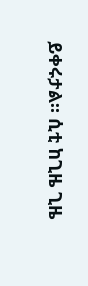ይቀሩታል። ሲቲ ከጊዜ ጊዜ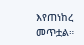እየጠነከረ መጥቷል።